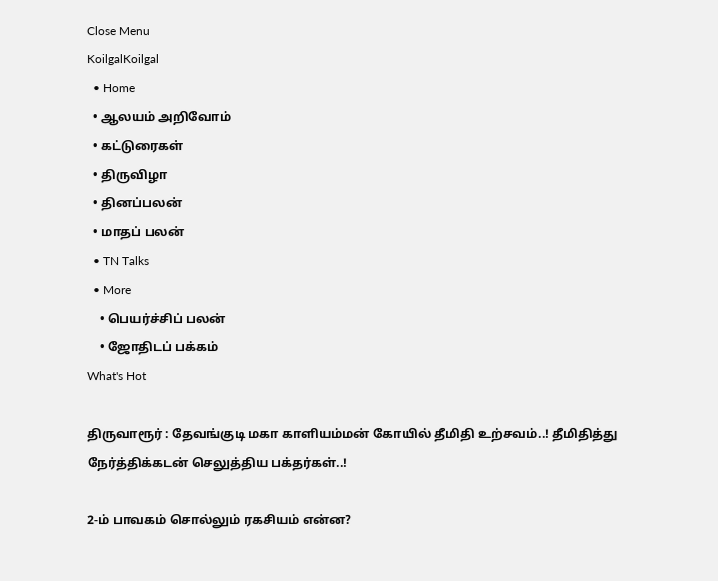Close Menu
KoilgalKoilgal
  • Home
  • ஆலயம் அறிவோம்
  • கட்டுரைகள்
  • திருவிழா
  • தினப்பலன்
  • மாதப் பலன்
  • TN Talks
  • More
    • பெயர்ச்சிப் பலன்
    • ஜோதிடப் பக்கம்
What's Hot

திருவாரூர் : தேவங்குடி மகா காளியம்மன் கோயில் தீமிதி உற்சவம்..! தீமிதித்து நேர்த்திக்கடன் செலுத்திய பக்தர்கள்..!

2-ம் பாவகம் சொல்லும் ரகசியம் என்ன?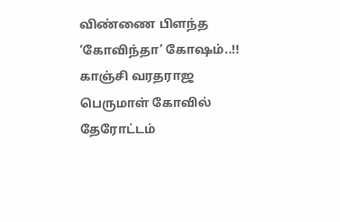விண்ணை பிளந்த ‘கோவிந்தா’ கோஷம்..!! காஞ்சி வரதராஜ பெருமாள் கோவில் தேரோட்டம்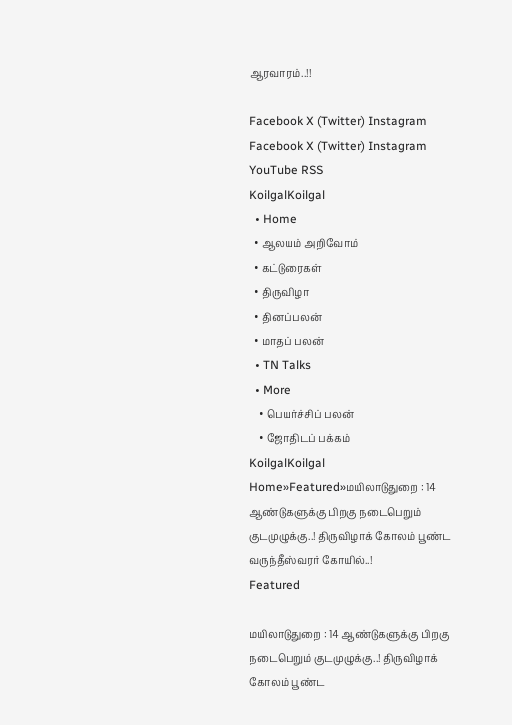ஆரவாரம்..!!

Facebook X (Twitter) Instagram
Facebook X (Twitter) Instagram YouTube RSS
KoilgalKoilgal
  • Home
  • ஆலயம் அறிவோம்
  • கட்டுரைகள்
  • திருவிழா
  • தினப்பலன்
  • மாதப் பலன்
  • TN Talks
  • More
    • பெயர்ச்சிப் பலன்
    • ஜோதிடப் பக்கம்
KoilgalKoilgal
Home»Featured»மயிலாடுதுறை : 14 ஆண்டுகளுக்கு பிறகு நடைபெறும் குடமுழுக்கு..! திருவிழாக் கோலம் பூண்ட வருந்தீஸ்வரர் கோயில்..!
Featured

மயிலாடுதுறை : 14 ஆண்டுகளுக்கு பிறகு நடைபெறும் குடமுழுக்கு..! திருவிழாக் கோலம் பூண்ட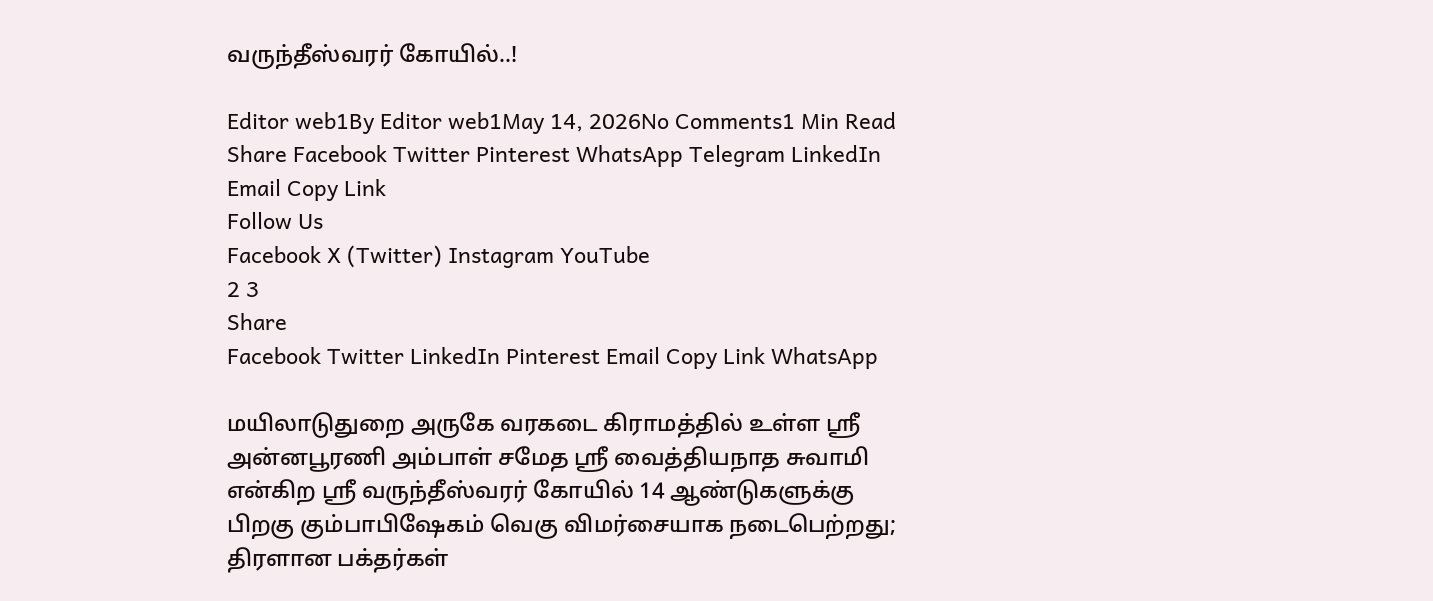வருந்தீஸ்வரர் கோயில்..!

Editor web1By Editor web1May 14, 2026No Comments1 Min Read
Share Facebook Twitter Pinterest WhatsApp Telegram LinkedIn Email Copy Link
Follow Us
Facebook X (Twitter) Instagram YouTube
2 3
Share
Facebook Twitter LinkedIn Pinterest Email Copy Link WhatsApp

மயிலாடுதுறை அருகே வரகடை கிராமத்தில் உள்ள ஸ்ரீ அன்னபூரணி அம்பாள் சமேத ஶ்ரீ வைத்தியநாத சுவாமி என்கிற ஸ்ரீ வருந்தீஸ்வரர் கோயில் 14 ஆண்டுகளுக்கு பிறகு கும்பாபிஷேகம் வெகு விமர்சையாக நடைபெற்றது; திரளான பக்தர்கள்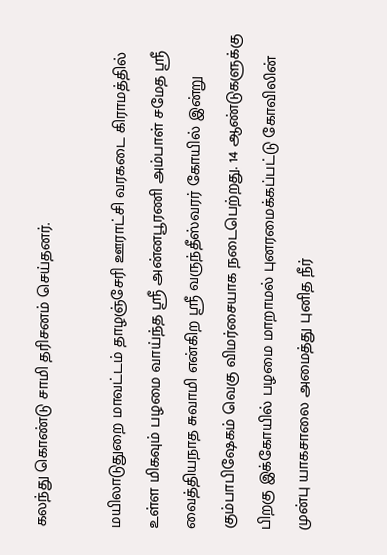கலந்து கொண்டு சாமி தரிசனம் செய்தனர்.

மயிலாடுதுறை மாவட்டம் தாழஞ்சேரி ஊராட்சி வரகடை கிராமத்தில் உள்ள மிகவும் பழமை வாய்ந்த ஸ்ரீ அன்னபூரணி அம்பாள் சமேத ஶ்ரீ வைத்தியநாத சுவாமி என்கிற ஸ்ரீ வருந்தீஸ்வரர் கோயில் இன்று கும்பாபிஷேகம் வெகு விமர்சையாக நடைபெற்றது. 14 ஆண்டுகளுக்கு பிறகு இக்கோயில் பழமை மாறாமல் புனரமைக்கப்பட்டு கோவிலின் முன்பு யாகசாலை அமைத்து புனித நீர்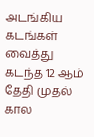அடங்கிய கடங்கள் வைத்து கடந்த 12 ஆம் தேதி முதல் கால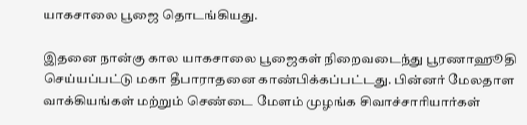யாகசாலை பூஜை தொடங்கியது.

இதனை நான்கு கால யாகசாலை பூஜைகள் நிறைவடைந்து பூரணாஹூதி செய்யப்பட்டு மகா தீபாராதனை காண்பிக்கப்பட்டது. பின்னர் மேலதாள வாக்கியங்கள் மற்றும் செண்டை மேளம் முழங்க சிவாச்சாரியார்கள்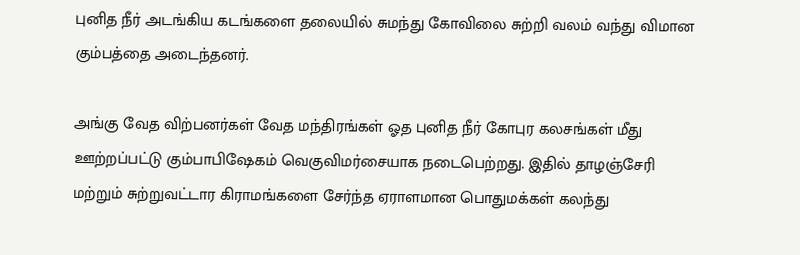புனித நீர் அடங்கிய கடங்களை தலையில் சுமந்து கோவிலை சுற்றி வலம் வந்து விமான கும்பத்தை அடைந்தனர்.

அங்கு வேத விற்பனர்கள் வேத மந்திரங்கள் ஓத புனித நீர் கோபுர கலசங்கள் மீது ஊற்றப்பட்டு கும்பாபிஷேகம் வெகுவிமர்சையாக நடைபெற்றது. இதில் தாழஞ்சேரி மற்றும் சுற்றுவட்டார கிராமங்களை சேர்ந்த ஏராளமான பொதுமக்கள் கலந்து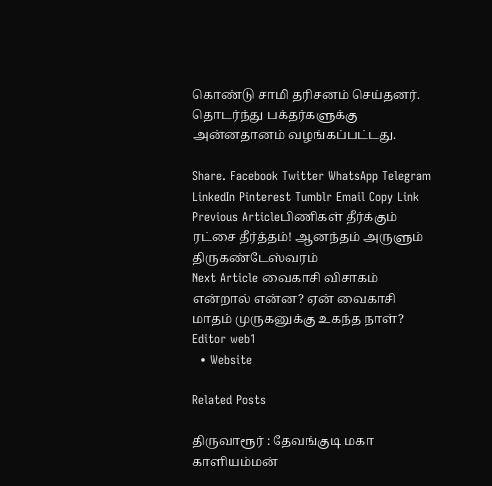கொண்டு சாமி தரிசனம் செய்தனர். தொடர்ந்து பக்தர்களுக்கு அன்னதானம் வழங்கப்பட்டது.

Share. Facebook Twitter WhatsApp Telegram LinkedIn Pinterest Tumblr Email Copy Link
Previous Articleபிணிகள் தீர்க்கும் ரட்சை தீர்த்தம்! ஆனந்தம் அருளும் திருகண்டேஸ்வரம்
Next Article வைகாசி விசாகம் என்றால் என்ன? ஏன் வைகாசி மாதம் முருகனுக்கு உகந்த நாள்?
Editor web1
  • Website

Related Posts

திருவாரூர் : தேவங்குடி மகா காளியம்மன்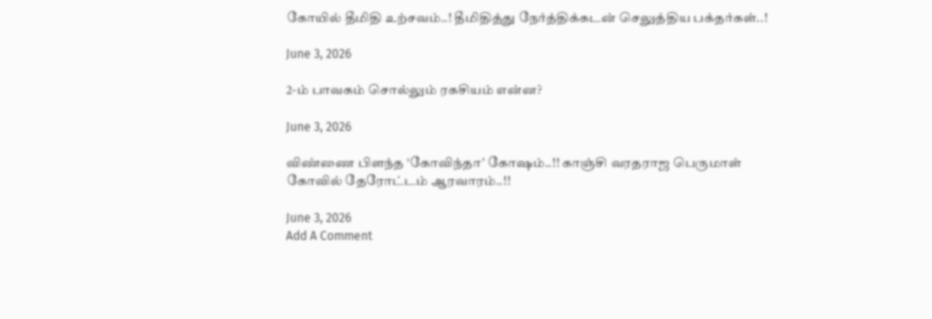கோயில் தீமிதி உற்சவம்..! தீமிதித்து நேர்த்திக்கடன் செலுத்திய பக்தர்கள்..!

June 3, 2026

2-ம் பாவகம் சொல்லும் ரகசியம் என்ன?

June 3, 2026

விண்ணை பிளந்த ‘கோவிந்தா’ கோஷம்..!! காஞ்சி வரதராஜ பெருமாள் கோவில் தேரோட்டம் ஆரவாரம்..!!

June 3, 2026
Add A Comment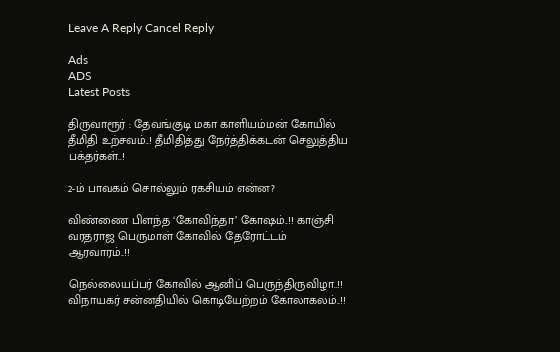Leave A Reply Cancel Reply

Ads
ADS
Latest Posts

திருவாரூர் : தேவங்குடி மகா காளியம்மன் கோயில் தீமிதி உற்சவம்..! தீமிதித்து நேர்த்திக்கடன் செலுத்திய பக்தர்கள்..!

2-ம் பாவகம் சொல்லும் ரகசியம் என்ன?

விண்ணை பிளந்த ‘கோவிந்தா’ கோஷம்..!! காஞ்சி வரதராஜ பெருமாள் கோவில் தேரோட்டம் ஆரவாரம்..!!

நெல்லையப்பர் கோவில் ஆனிப் பெருந்திருவிழா..!! விநாயகர் சன்னதியில் கொடியேற்றம் கோலாகலம்..!!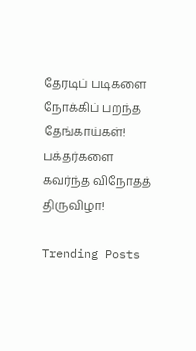தேரடிப் படிகளை நோக்கிப் பறந்த தேங்காய்கள்! பக்தர்களை கவர்ந்த விநோதத் திருவிழா!

Trending Posts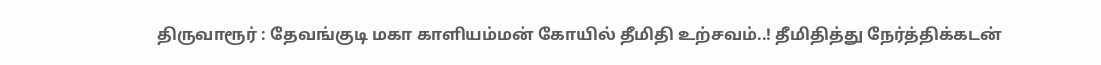திருவாரூர் : தேவங்குடி மகா காளியம்மன் கோயில் தீமிதி உற்சவம்..! தீமிதித்து நேர்த்திக்கடன்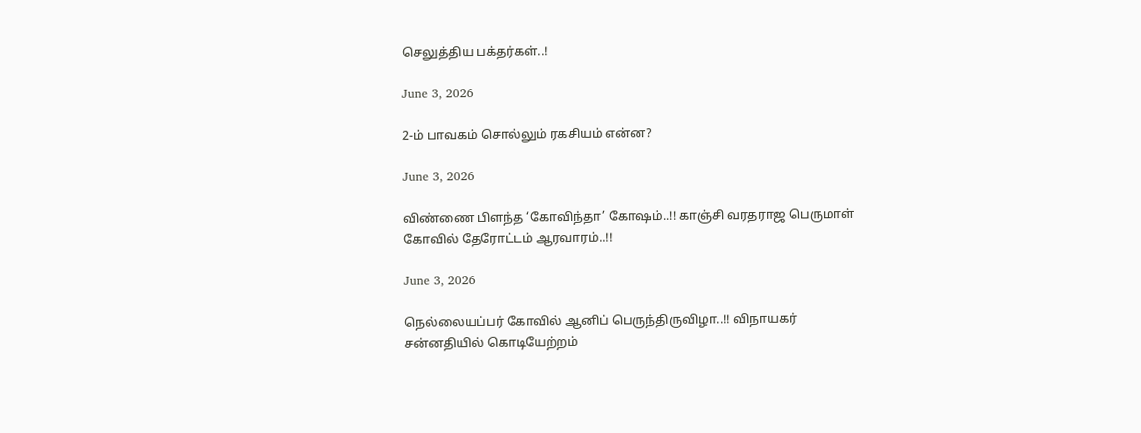செலுத்திய பக்தர்கள்..!

June 3, 2026

2-ம் பாவகம் சொல்லும் ரகசியம் என்ன?

June 3, 2026

விண்ணை பிளந்த ‘கோவிந்தா’ கோஷம்..!! காஞ்சி வரதராஜ பெருமாள் கோவில் தேரோட்டம் ஆரவாரம்..!!

June 3, 2026

நெல்லையப்பர் கோவில் ஆனிப் பெருந்திருவிழா..!! விநாயகர் சன்னதியில் கொடியேற்றம்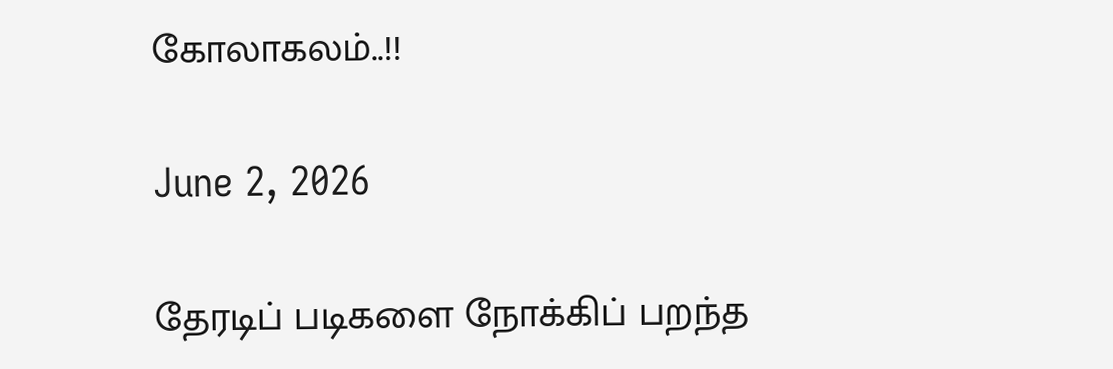கோலாகலம்..!!

June 2, 2026

தேரடிப் படிகளை நோக்கிப் பறந்த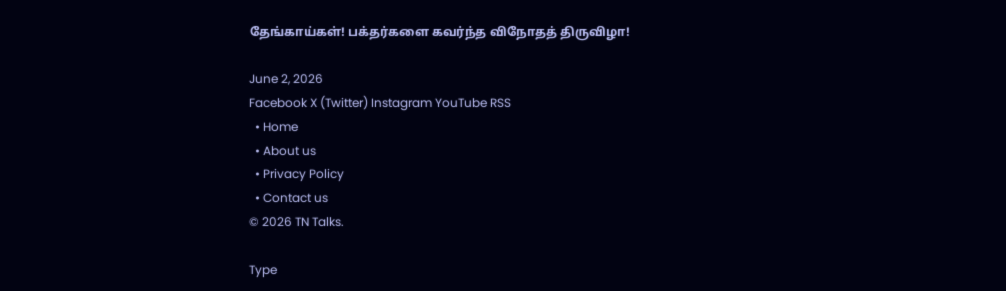தேங்காய்கள்! பக்தர்களை கவர்ந்த விநோதத் திருவிழா!

June 2, 2026
Facebook X (Twitter) Instagram YouTube RSS
  • Home
  • About us
  • Privacy Policy
  • Contact us
© 2026 TN Talks.

Type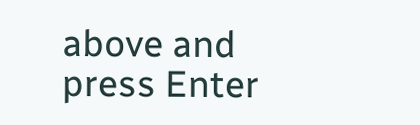above and press Enter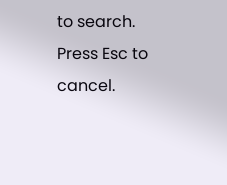to search. Press Esc to cancel.